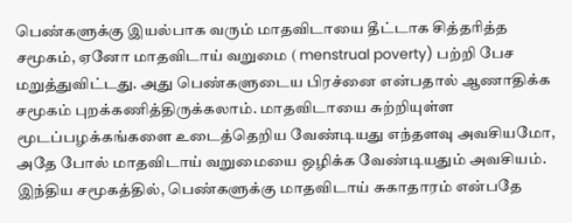பெண்களுக்கு இயல்பாக வரும் மாதவிடாயை தீட்டாக சித்தரித்த சமூகம், ஏனோ மாதவிடாய் வறுமை ( menstrual poverty) பற்றி பேச மறுத்துவிட்டது. அது பெண்களுடைய பிரச்னை என்பதால் ஆணாதிக்க சமூகம் புறக்கணித்திருக்கலாம். மாதவிடாயை சுற்றியுள்ள மூடப்பழக்கங்களை உடைத்தெறிய வேண்டியது எந்தளவு அவசியமோ, அதே போல் மாதவிடாய் வறுமையை ஒழிக்க வேண்டியதும் அவசியம்.
இந்திய சமூகத்தில், பெண்களுக்கு மாதவிடாய் சுகாதாரம் என்பதே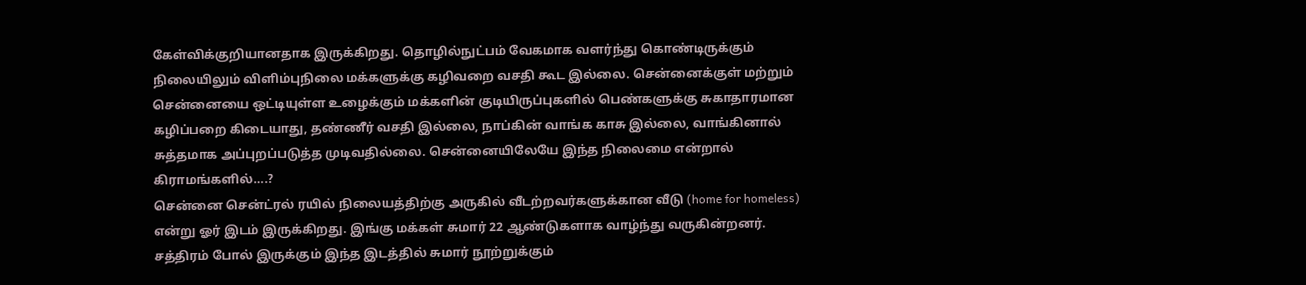கேள்விக்குறியானதாக இருக்கிறது. தொழில்நுட்பம் வேகமாக வளர்ந்து கொண்டிருக்கும் நிலையிலும் விளிம்புநிலை மக்களுக்கு கழிவறை வசதி கூட இல்லை. சென்னைக்குள் மற்றும் சென்னையை ஒட்டியுள்ள உழைக்கும் மக்களின் குடியிருப்புகளில் பெண்களுக்கு சுகாதாரமான கழிப்பறை கிடையாது, தண்ணீர் வசதி இல்லை, நாப்கின் வாங்க காசு இல்லை, வாங்கினால் சுத்தமாக அப்புறப்படுத்த முடிவதில்லை. சென்னையிலேயே இந்த நிலைமை என்றால் கிராமங்களில்….?
சென்னை சென்ட்ரல் ரயில் நிலையத்திற்கு அருகில் வீடற்றவர்களுக்கான வீடு (home for homeless) என்று ஓர் இடம் இருக்கிறது. இங்கு மக்கள் சுமார் 22 ஆண்டுகளாக வாழ்ந்து வருகின்றனர். சத்திரம் போல் இருக்கும் இந்த இடத்தில் சுமார் நூற்றுக்கும்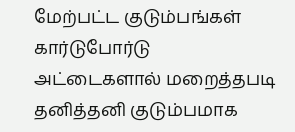மேற்பட்ட குடும்பங்கள் கார்டுபோர்டு அட்டைகளால் மறைத்தபடி தனித்தனி குடும்பமாக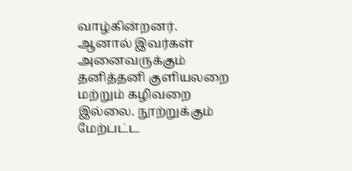வாழ்கின்றனர். ஆனால் இவர்கள் அனைவருக்கும் தனித்தனி குளியலறை மற்றும் கழிவறை இல்லை. நூற்றுக்கும் மேற்பட்ட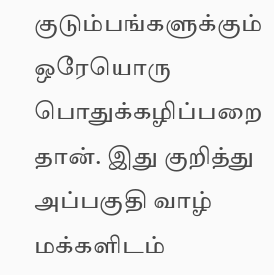குடும்பங்களுக்கும் ஒரேயொரு பொதுக்கழிப்பறை தான். இது குறித்து அப்பகுதி வாழ் மக்களிடம்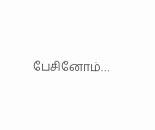பேசினோம்…